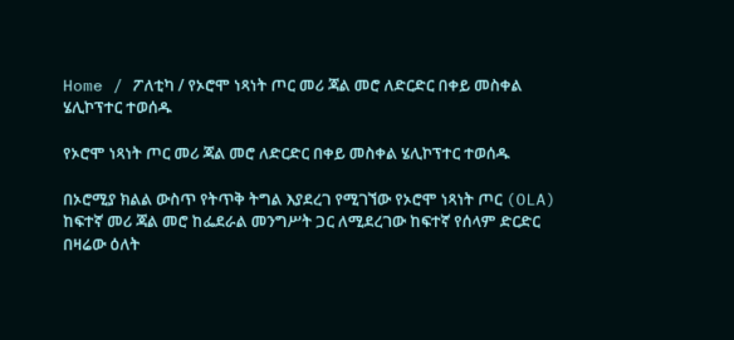Home / ፖለቲካ / የኦሮሞ ነጻነት ጦር መሪ ጃል መሮ ለድርድር በቀይ መስቀል ሄሊኮፕተር ተወሰዱ

የኦሮሞ ነጻነት ጦር መሪ ጃል መሮ ለድርድር በቀይ መስቀል ሄሊኮፕተር ተወሰዱ

በኦሮሚያ ክልል ውስጥ የትጥቅ ትግል እያደረገ የሚገኘው የኦሮሞ ነጻነት ጦር (OLA) ከፍተኛ መሪ ጃል መሮ ከፌደራል መንግሥት ጋር ለሚደረገው ከፍተኛ የሰላም ድርድር በዛሬው ዕለት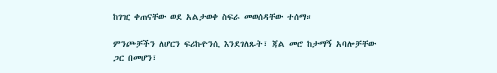ከገዢ ቀጠናቸው ወደ አልታወቀ ስፍራ መወሰዳቸው ተሰማ።

ምንጮቻችን ለሆርን ፍሪኩዮንሲ እንደገለጹት፣ ጃል መሮ ከታማኝ አባሎቻቸው ጋር በመሆን፣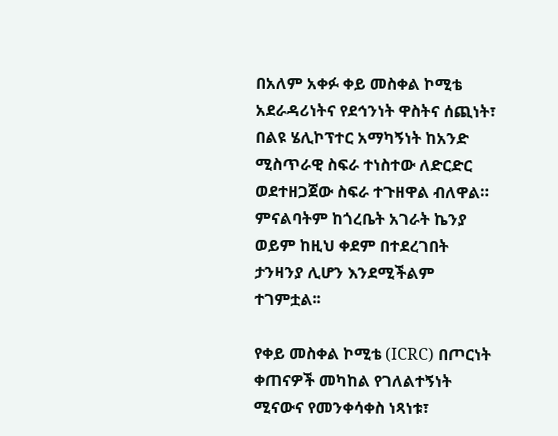በአለም አቀፉ ቀይ መስቀል ኮሚቴ አደራዳሪነትና የደኅንነት ዋስትና ሰጪነት፣ በልዩ ሄሊኮፕተር አማካኝነት ከአንድ ሚስጥራዊ ስፍራ ተነስተው ለድርድር ወደተዘጋጀው ስፍራ ተጉዘዋል ብለዋል። ምናልባትም ከጎረቤት አገራት ኬንያ ወይም ከዚህ ቀደም በተደረገበት ታንዛንያ ሊሆን እንደሚችልም ተገምቷል፡፡

የቀይ መስቀል ኮሚቴ (ICRC) በጦርነት ቀጠናዎች መካከል የገለልተኝነት ሚናውና የመንቀሳቀስ ነጻነቱ፣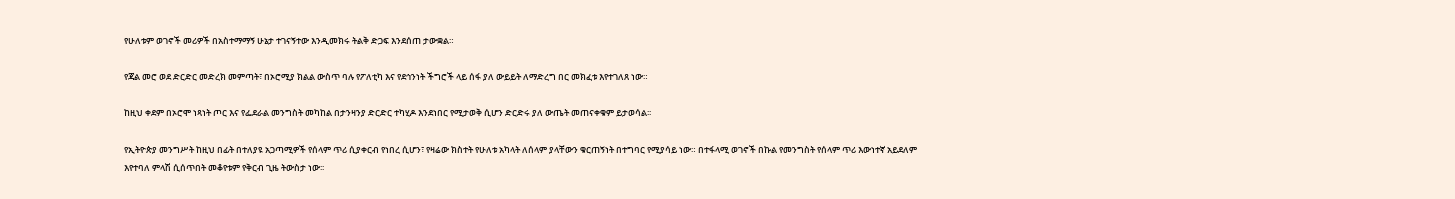የሁለቱም ወገኖች መሪዎች በአስተማማኝ ሁኔታ ተገናኝተው እንዲመክሩ ትልቅ ድጋፍ እንደሰጠ ታውቋል።

የጃል መሮ ወደ ድርድር መድረክ መምጣት፣ በኦሮሚያ ክልል ውስጥ ባሉ የፖለቲካ እና የደኅንነት ችግሮች ላይ ሰፋ ያለ ውይይት ለማድረግ በር መክፈቱ እየተገለጸ ነው።

ከዚህ ቀደም በኦሮሞ ነጻነት ጦር እና የፌደራል መንግስት መካከል በታንዛንያ ድርድር ተካሂዶ እንደነበር የሚታወቅ ሲሆን ድርድሩ ያለ ውጤት መጠናቀቁም ይታወሳል፡፡

የኢትዮጵያ መንግሥት ከዚህ በፊት በተለያዩ አጋጣሚዎች የሰላም ጥሪ ሲያቀርብ የነበረ ሲሆን፣ የዛሬው ክስተት የሁለቱ አካላት ለሰላም ያላቸውን ቁርጠኝነት በተግባር የሚያሳይ ነው። በተፋላሚ ወገኖች በኩል የመንግስት የሰላም ጥሪ እውነተኛ አይደለም እየተባለ ምላሽ ሲሰጥበት መቆየቱም የቅርብ ጊዜ ትውስታ ነው፡፡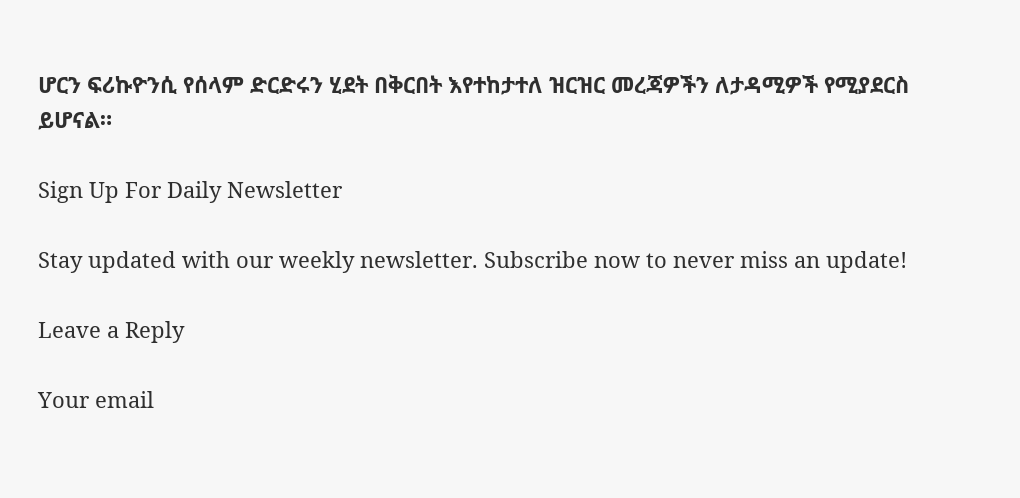ሆርን ፍሪኩዮንሲ የሰላም ድርድሩን ሂደት በቅርበት እየተከታተለ ዝርዝር መረጃዎችን ለታዳሚዎች የሚያደርስ ይሆናል።

Sign Up For Daily Newsletter

Stay updated with our weekly newsletter. Subscribe now to never miss an update!

Leave a Reply

Your email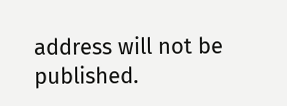address will not be published.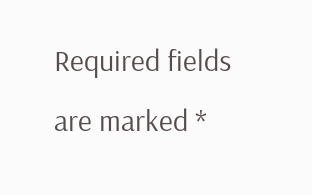Required fields are marked *